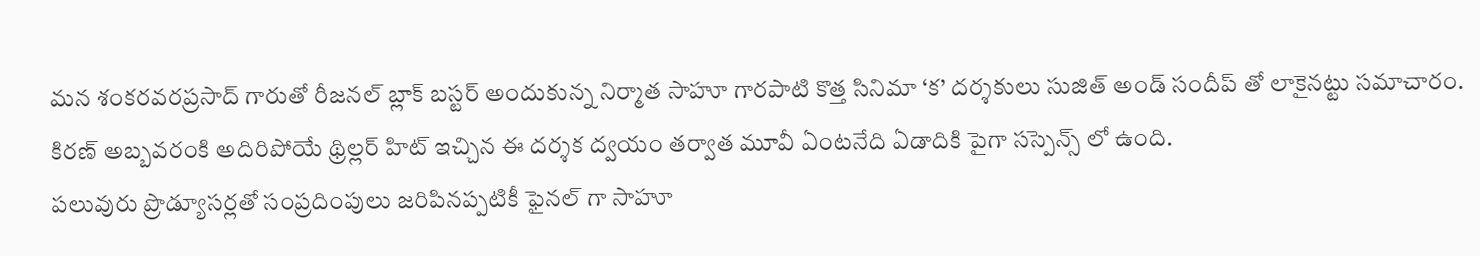మన శంకరవరప్రసాద్ గారుతో రీజనల్ బ్లాక్ బస్టర్ అందుకున్న నిర్మాత సాహూ గారపాటి కొత్త సినిమా ‘క’ దర్శకులు సుజిత్ అండ్ సందీప్ తో లాకైనట్టు సమాచారం. కిరణ్ అబ్బవరంకి అదిరిపోయే థ్రిల్లర్ హిట్ ఇచ్చిన ఈ దర్శక ద్వయం తర్వాత మూవీ ఏంటనేది ఏడాదికి పైగా సస్పెన్స్ లో ఉంది.
పలువురు ప్రొడ్యూసర్లతో సంప్రదింపులు జరిపినప్పటికీ ఫైనల్ గా సాహూ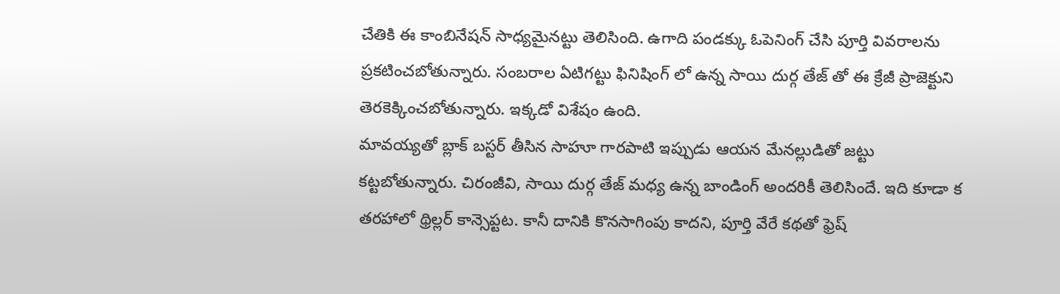చేతికి ఈ కాంబినేషన్ సాధ్యమైనట్టు తెలిసింది. ఉగాది పండక్కు ఓపెనింగ్ చేసి పూర్తి వివరాలను ప్రకటించబోతున్నారు. సంబరాల ఏటిగట్టు ఫినిషింగ్ లో ఉన్న సాయి దుర్గ తేజ్ తో ఈ క్రేజీ ప్రాజెక్టుని తెరకెక్కించబోతున్నారు. ఇక్కడో విశేషం ఉంది.
మావయ్యతో బ్లాక్ బస్టర్ తీసిన సాహూ గారపాటి ఇప్పుడు ఆయన మేనల్లుడితో జట్టు కట్టబోతున్నారు. చిరంజీవి, సాయి దుర్గ తేజ్ మధ్య ఉన్న బాండింగ్ అందరికీ తెలిసిందే. ఇది కూడా క తరహాలో థ్రిల్లర్ కాన్సెప్టట. కానీ దానికి కొనసాగింపు కాదని, పూర్తి వేరే కథతో ఫ్రెష్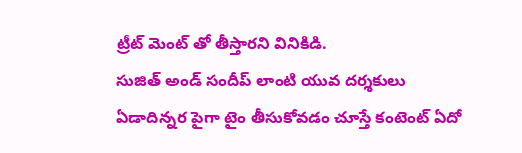ట్రీట్ మెంట్ తో తీస్తారని వినికిడి.
సుజిత్ అండ్ సందీప్ లాంటి యువ దర్శకులు ఏడాదిన్నర పైగా టైం తీసుకోవడం చూస్తే కంటెంట్ ఏదో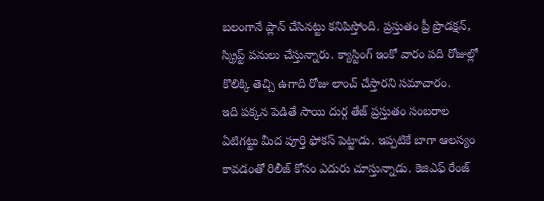బలంగానే ప్లాన్ చేసినట్టు కనిపిస్తోంది. ప్రస్తుతం ప్రీ ప్రొడక్షన్, స్క్రిప్ట్ పనులు చేస్తున్నారు. క్యాస్టింగ్ ఇంకో వారం పది రోజుల్లో కొలిక్కి తెచ్చి ఉగాది రోజు లాంచ్ చేస్తారని సమాచారం.
ఇది పక్కన పెడితే సాయి దుర్గ తేజ్ ప్రస్తుతం సంబరాల ఏటిగట్టు మీద పూర్తి ఫోకస్ పెట్టాడు. ఇప్పటికే బాగా ఆలస్యం కావడంతో రిలీజ్ కోసం ఎదురు చూస్తున్నాడు. కెజిఎఫ్ రేంజ్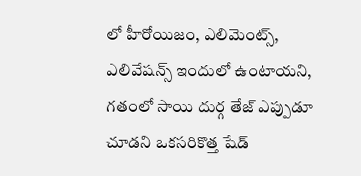లో హీరోయిజం, ఎలిమెంట్స్, ఎలివేషన్స్ ఇందులో ఉంటాయని, గతంలో సాయి దుర్గ తేజ్ ఎప్పుడూ చూడని ఒకసరికొత్త షేడ్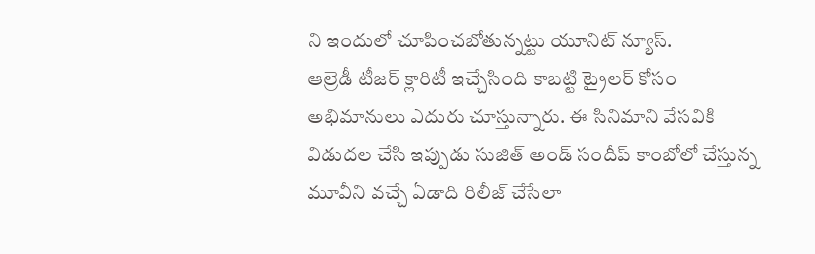ని ఇందులో చూపించబోతున్నట్టు యూనిట్ న్యూస్.
ఆల్రెడీ టీజర్ క్లారిటీ ఇచ్చేసింది కాబట్టి ట్రైలర్ కోసం అభిమానులు ఎదురు చూస్తున్నారు. ఈ సినిమాని వేసవికి విడుదల చేసి ఇప్పుడు సుజిత్ అండ్ సందీప్ కాంబోలో చేస్తున్న మూవీని వచ్చే ఏడాది రిలీజ్ చేసేలా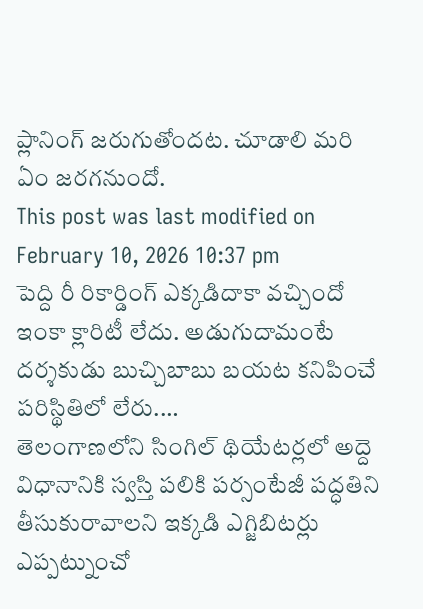ప్లానింగ్ జరుగుతోందట. చూడాలి మరి ఏం జరగనుందో.
This post was last modified on February 10, 2026 10:37 pm
పెద్ది రీ రికార్డింగ్ ఎక్కడిదాకా వచ్చిందో ఇంకా క్లారిటీ లేదు. అడుగుదామంటే దర్శకుడు బుచ్చిబాబు బయట కనిపించే పరిస్థితిలో లేరు.…
తెలంగాణలోని సింగిల్ థియేటర్లలో అద్దె విధానానికి స్వస్తి పలికి పర్సంటేజీ పద్ధతిని తీసుకురావాలని ఇక్కడి ఎగ్జిబిటర్లు ఎప్పట్నుంచో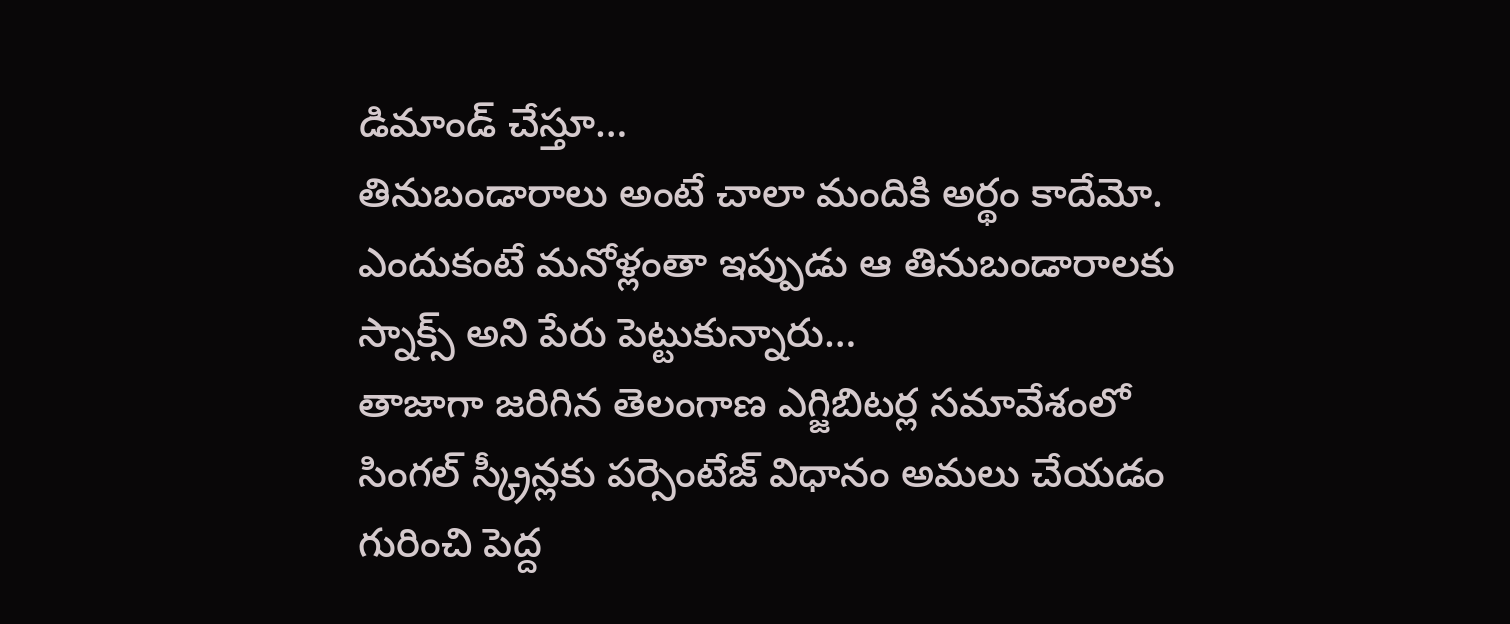డిమాండ్ చేస్తూ…
తినుబండారాలు అంటే చాలా మందికి అర్థం కాదేమో. ఎందుకంటే మనోళ్లంతా ఇప్పుడు ఆ తినుబండారాలకు స్నాక్స్ అని పేరు పెట్టుకున్నారు…
తాజాగా జరిగిన తెలంగాణ ఎగ్జిబిటర్ల సమావేశంలో సింగల్ స్క్రీన్లకు పర్సెంటేజ్ విధానం అమలు చేయడం గురించి పెద్ద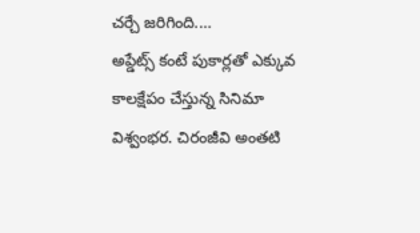చర్చే జరిగింది.…
అప్డేట్స్ కంటే పుకార్లతో ఎక్కువ కాలక్షేపం చేస్తున్న సినిమా విశ్వంభర. చిరంజీవి అంతటి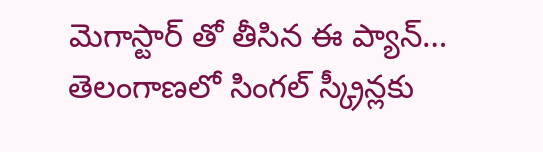మెగాస్టార్ తో తీసిన ఈ ప్యాన్…
తెలంగాణలో సింగల్ స్క్రీన్లకు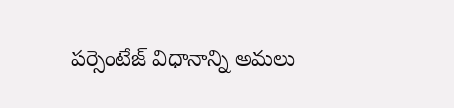పర్సెంటేజ్ విధానాన్ని అమలు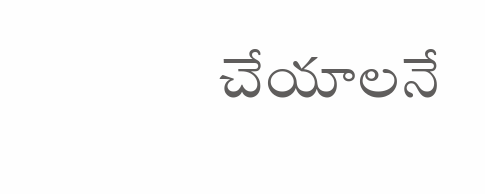చేయాలనే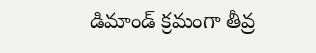డిమాండ్ క్రమంగా తీవ్ర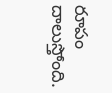రూపం దాలుస్తోంది.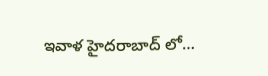ఇవాళ హైదరాబాద్ లో…